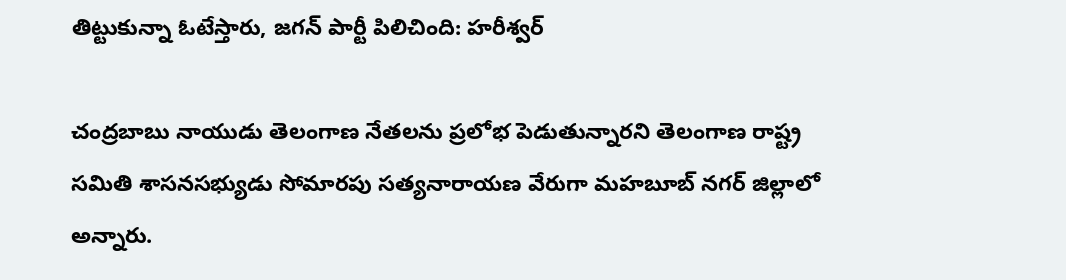తిట్టుకున్నా ఓటేస్తారు, జగన్ పార్టీ పిలిచింది: హరీశ్వర్

చంద్రబాబు నాయుడు తెలంగాణ నేతలను ప్రలోభ పెడుతున్నారని తెలంగాణ రాష్ట్ర సమితి శాసనసభ్యుడు సోమారపు సత్యనారాయణ వేరుగా మహబూబ్ నగర్ జిల్లాలో అన్నారు.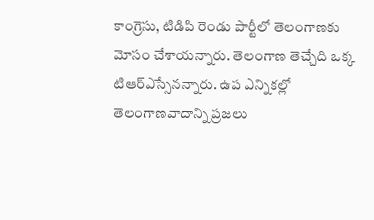కాంగ్రెసు, టిడిపి రెండు పార్టీలో తెలంగాణకు మోసం చేశాయన్నారు. తెలంగాణ తెచ్చేది ఒక్క టిఆర్ఎస్సేనన్నారు. ఉప ఎన్నికల్లో తెలంగాణవాదాన్ని ప్రజలు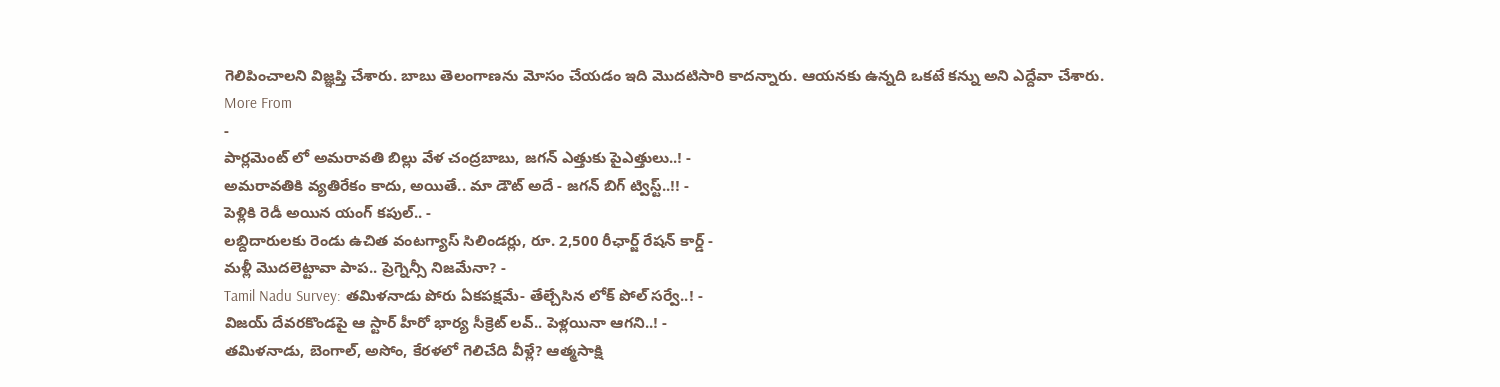గెలిపించాలని విజ్ఞప్తి చేశారు. బాబు తెలంగాణను మోసం చేయడం ఇది మొదటిసారి కాదన్నారు. ఆయనకు ఉన్నది ఒకటే కన్ను అని ఎద్దేవా చేశారు.
More From
-
పార్లమెంట్ లో అమరావతి బిల్లు వేళ చంద్రబాబు, జగన్ ఎత్తుకు పైఎత్తులు..! -
అమరావతికి వ్యతిరేకం కాదు, అయితే.. మా డౌట్ అదే - జగన్ బిగ్ ట్విస్ట్..!! -
పెళ్లికి రెడీ అయిన యంగ్ కపుల్.. -
లబ్దిదారులకు రెండు ఉచిత వంటగ్యాస్ సిలిండర్లు, రూ. 2,500 రీఛార్జ్ రేషన్ కార్డ్ -
మళ్లీ మొదలెట్టావా పాప.. ప్రెగ్నెన్సీ నిజమేనా? -
Tamil Nadu Survey: తమిళనాడు పోరు ఏకపక్షమే- తేల్చేసిన లోక్ పోల్ సర్వే..! -
విజయ్ దేవరకొండపై ఆ స్టార్ హీరో భార్య సీక్రెట్ లవ్.. పెళ్లయినా ఆగని..! -
తమిళనాడు, బెంగాల్, అసోం, కేరళలో గెలిచేది వీళ్లే? ఆత్మసాక్షి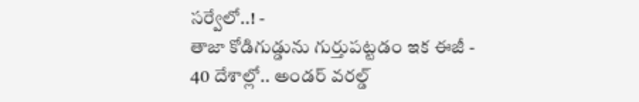సర్వేలో..! -
తాజా కోడిగుడ్డును గుర్తుపట్టడం ఇక ఈజీ -
40 దేశాల్లో.. అండర్ వరల్డ్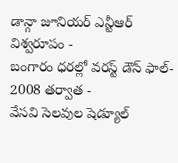డాన్గా జూనియర్ ఎన్టీఆర్ విశ్వరూపం -
బంగారం ధరల్లో వరస్ట్ డౌన్ ఫాల్- 2008 తర్వాత -
వేసవి సెలవుల షెడ్యూల్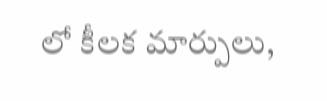లో కీలక మార్పులు,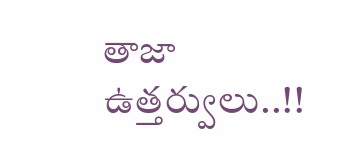తాజా ఉత్తర్వులు..!!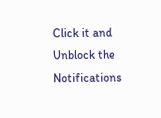Click it and Unblock the Notifications